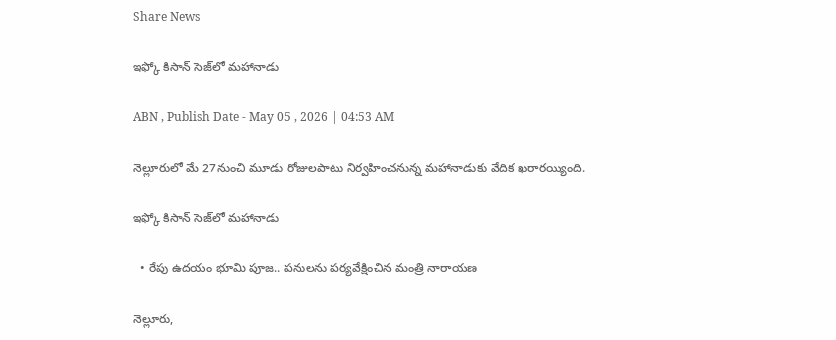Share News

ఇఫ్కో కిసాన్‌ సెజ్‌లో మహానాడు

ABN , Publish Date - May 05 , 2026 | 04:53 AM

నెల్లూరులో మే 27నుంచి మూడు రోజులపాటు నిర్వహించనున్న మహానాడుకు వేదిక ఖరారయ్యింది.

ఇఫ్కో కిసాన్‌ సెజ్‌లో మహానాడు

  • రేపు ఉదయం భూమి పూజ.. పనులను పర్యవేక్షించిన మంత్రి నారాయణ

నెల్లూరు,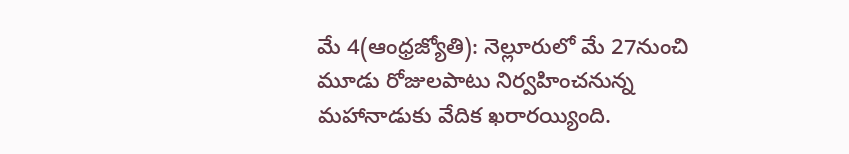మే 4(ఆంధ్రజ్యోతి): నెల్లూరులో మే 27నుంచి మూడు రోజులపాటు నిర్వహించనున్న మహానాడుకు వేదిక ఖరారయ్యింది.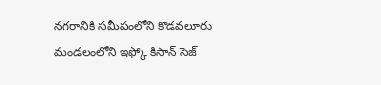నగరానికి సమీపంలోని కొడవలూరు మండలంలోని ఇఫ్కో కిసాన్‌ సెజ్‌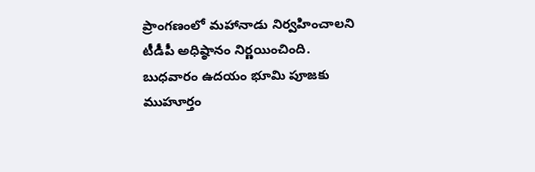ప్రాంగణంలో మహానాడు నిర్వహించాలని టీడీపీ అధిష్ఠానం నిర్ణయించింది. బుధవారం ఉదయం భూమి పూజకు ముహూర్తం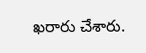ఖరారు చేశారు.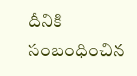దీనికి సంబంధించిన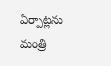ఏర్పాట్లను మంత్రి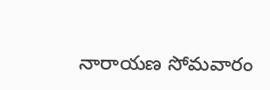నారాయణ సోమవారం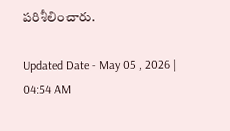పరిశీలించారు.

Updated Date - May 05 , 2026 | 04:54 AM